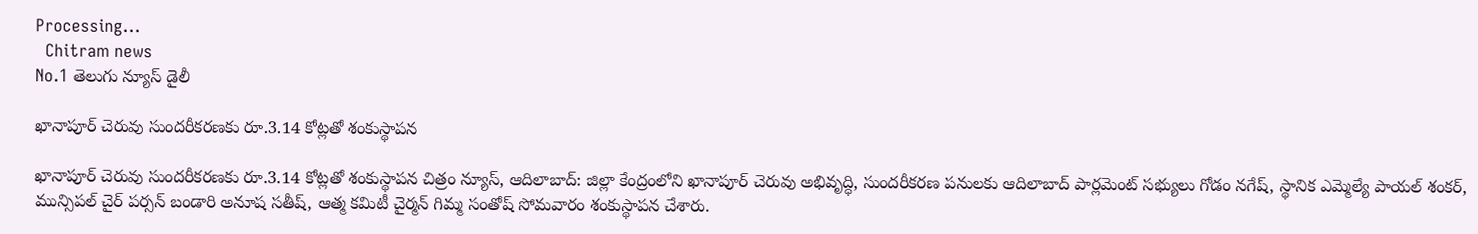Processing...
  Chitram news
No.1 తెలుగు న్యూస్ డైలీ

ఖానాపూర్ చెరువు సుందరీకరణకు రూ.3.14 కోట్లతో శంకుస్థాపన

ఖానాపూర్ చెరువు సుందరీకరణకు రూ.3.14 కోట్లతో శంకుస్థాపన చిత్రం న్యూస్, ఆదిలాబాద్: జిల్లా కేంద్రంలోని ఖానాపూర్ చెరువు అభివృద్ధి, సుందరీకరణ పనులకు ఆదిలాబాద్ పార్లమెంట్ సభ్యులు గోడం నగేష్, స్థానిక ఎమ్మెల్యే పాయల్ శంకర్, మున్సిపల్ చైర్ పర్సన్ బండారి అనూష సతీష్, ఆత్మ కమిటీ చైర్మన్ గిమ్మ సంతోష్ సోమవారం శంకుస్థాపన చేశారు.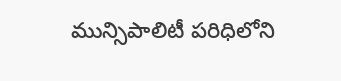మున్సిపాలిటీ పరిధిలోని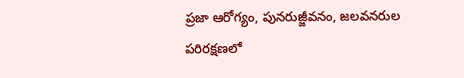ప్రజా ఆరోగ్యం, పునరుజ్జీవనం, జలవనరుల పరిరక్షణలో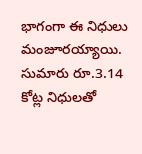భాగంగా ఈ నిధులు మంజూరయ్యాయి. సుమారు రూ.3.14 కోట్ల నిధులతో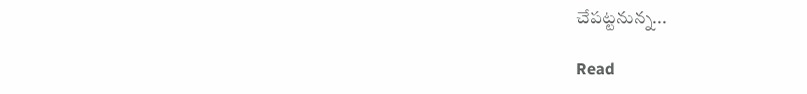చేపట్టనున్న...

Read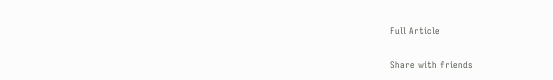Full Article

Share with friends